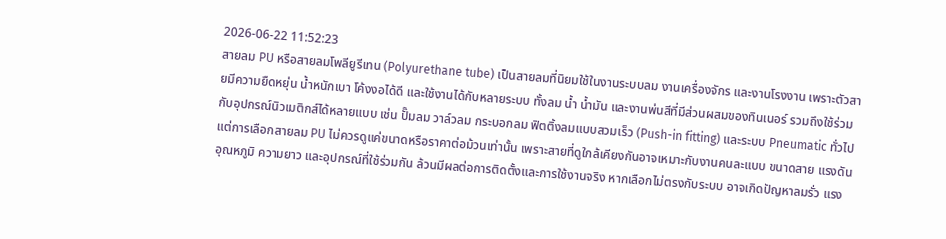2026-06-22 11:52:23
สายลม PU หรือสายลมโพลียูรีเทน (Polyurethane tube) เป็นสายลมที่นิยมใช้ในงานระบบลม งานเครื่องจักร และงานโรงงาน เพราะตัวสายมีความยืดหยุ่น น้ำหนักเบา โค้งงอได้ดี และใช้งานได้กับหลายระบบ ทั้งลม น้ำ น้ำมัน และงานพ่นสีที่มีส่วนผสมของทินเนอร์ รวมถึงใช้ร่วมกับอุปกรณ์นิวเมติกส์ได้หลายแบบ เช่น ปั๊มลม วาล์วลม กระบอกลม ฟิตติ้งลมแบบสวมเร็ว (Push-in fitting) และระบบ Pneumatic ทั่วไป
แต่การเลือกสายลม PU ไม่ควรดูแค่ขนาดหรือราคาต่อม้วนเท่านั้น เพราะสายที่ดูใกล้เคียงกันอาจเหมาะกับงานคนละแบบ ขนาดสาย แรงดัน อุณหภูมิ ความยาว และอุปกรณ์ที่ใช้ร่วมกัน ล้วนมีผลต่อการติดตั้งและการใช้งานจริง หากเลือกไม่ตรงกับระบบ อาจเกิดปัญหาลมรั่ว แรง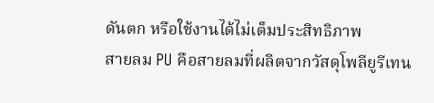ดันตก หรือใช้งานได้ไม่เต็มประสิทธิภาพ
สายลม PU คือสายลมที่ผลิตจากวัสดุโพลียูรีเทน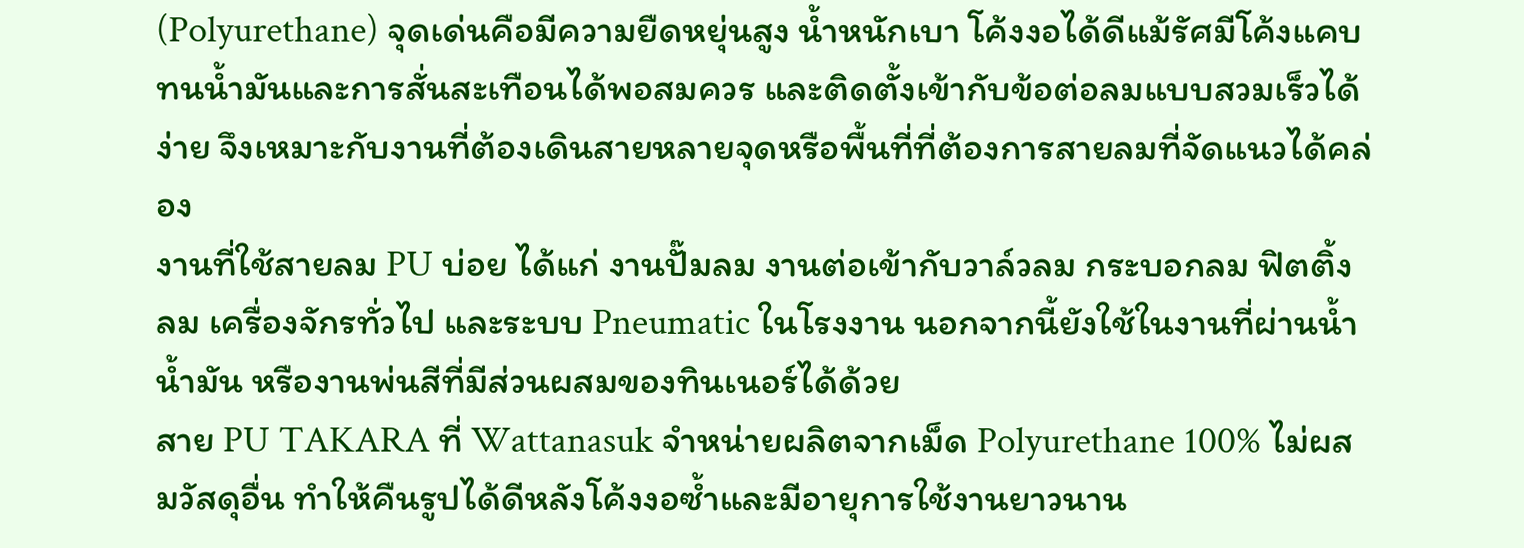(Polyurethane) จุดเด่นคือมีความยืดหยุ่นสูง น้ำหนักเบา โค้งงอได้ดีแม้รัศมีโค้งแคบ ทนน้ำมันและการสั่นสะเทือนได้พอสมควร และติดตั้งเข้ากับข้อต่อลมแบบสวมเร็วได้ง่าย จึงเหมาะกับงานที่ต้องเดินสายหลายจุดหรือพื้นที่ที่ต้องการสายลมที่จัดแนวได้คล่อง
งานที่ใช้สายลม PU บ่อย ได้แก่ งานปั๊มลม งานต่อเข้ากับวาล์วลม กระบอกลม ฟิตติ้งลม เครื่องจักรทั่วไป และระบบ Pneumatic ในโรงงาน นอกจากนี้ยังใช้ในงานที่ผ่านน้ำ น้ำมัน หรืองานพ่นสีที่มีส่วนผสมของทินเนอร์ได้ด้วย
สาย PU TAKARA ที่ Wattanasuk จำหน่ายผลิตจากเม็ด Polyurethane 100% ไม่ผสมวัสดุอื่น ทำให้คืนรูปได้ดีหลังโค้งงอซ้ำและมีอายุการใช้งานยาวนาน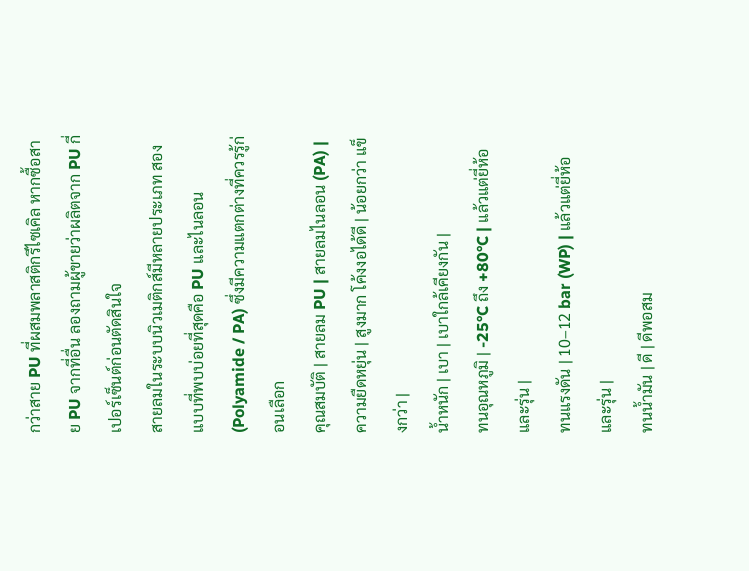กว่าสาย PU ที่ผสมพลาสติกรีไซเคิล หากซื้อสาย PU จากที่อื่น ลองถามผู้ขายว่าผลิตจาก PU กี่เปอร์เซ็นต์ก่อนตัดสินใจ
สายลมในระบบนิวเมติกส์มีหลายประเภท สองแบบที่พบบ่อยที่สุดคือ PU และไนลอน (Polyamide / PA) ซึ่งมีความแตกต่างที่ควรรู้ก่อนเลือก
คุณสมบัติ | สายลม PU | สายลมไนลอน (PA) |
ความยืดหยุ่น | สูงมาก โค้งงอได้ดี | น้อยกว่า แข็งกว่า |
น้ำหนัก | เบา | เบาใกล้เคียงกัน |
ทนอุณหภูมิ | -25°C ถึง +80°C | แล้วแต่ยี่ห้อและรุ่น |
ทนแรงดัน | 10–12 bar (WP) | แล้วแต่ยี่ห้อและรุ่น |
ทนน้ำมัน | ดี | ดีพอสม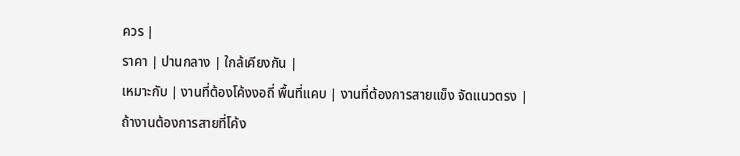ควร |
ราคา | ปานกลาง | ใกล้เคียงกัน |
เหมาะกับ | งานที่ต้องโค้งงอถี่ พื้นที่แคบ | งานที่ต้องการสายแข็ง จัดแนวตรง |
ถ้างานต้องการสายที่โค้ง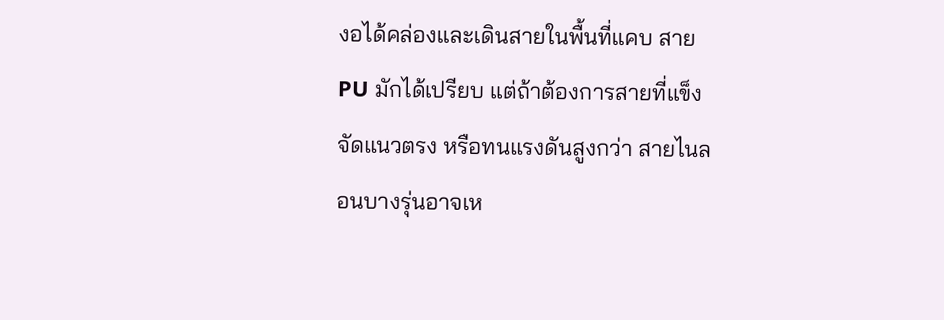งอได้คล่องและเดินสายในพื้นที่แคบ สาย PU มักได้เปรียบ แต่ถ้าต้องการสายที่แข็ง จัดแนวตรง หรือทนแรงดันสูงกว่า สายไนลอนบางรุ่นอาจเห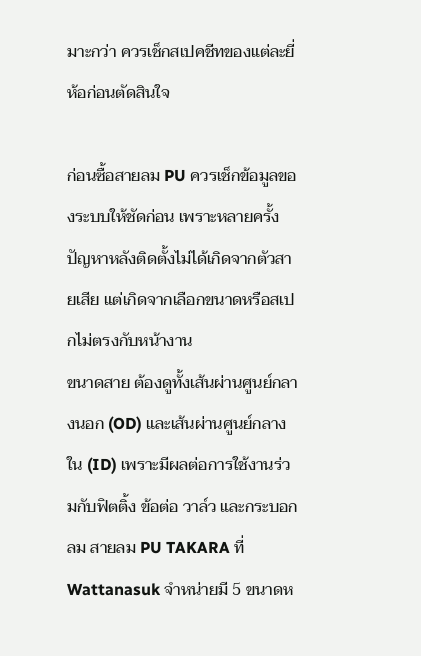มาะกว่า ควรเช็กสเปคชีทของแต่ละยี่ห้อก่อนตัดสินใจ

ก่อนซื้อสายลม PU ควรเช็กข้อมูลของระบบให้ชัดก่อน เพราะหลายครั้งปัญหาหลังติดตั้งไม่ได้เกิดจากตัวสายเสีย แต่เกิดจากเลือกขนาดหรือสเปกไม่ตรงกับหน้างาน
ขนาดสาย ต้องดูทั้งเส้นผ่านศูนย์กลางนอก (OD) และเส้นผ่านศูนย์กลางใน (ID) เพราะมีผลต่อการใช้งานร่วมกับฟิตติ้ง ข้อต่อ วาล์ว และกระบอกลม สายลม PU TAKARA ที่ Wattanasuk จำหน่ายมี 5 ขนาดห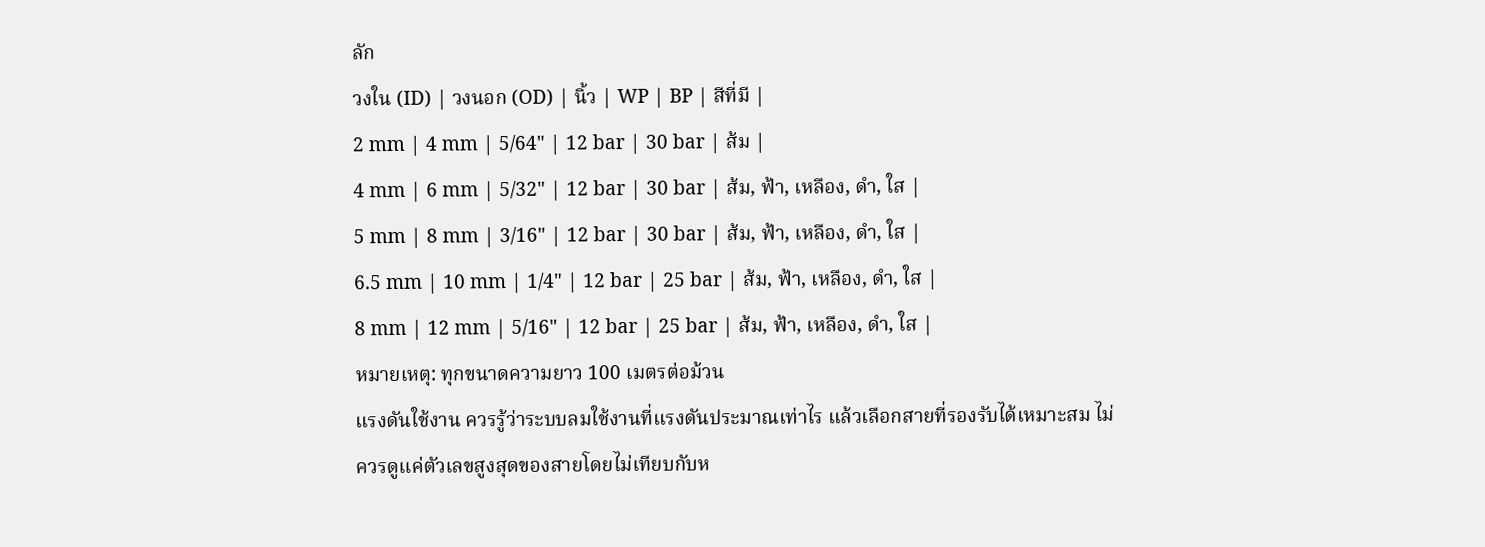ลัก
วงใน (ID) | วงนอก (OD) | นิ้ว | WP | BP | สีที่มี |
2 mm | 4 mm | 5/64" | 12 bar | 30 bar | ส้ม |
4 mm | 6 mm | 5/32" | 12 bar | 30 bar | ส้ม, ฟ้า, เหลือง, ดำ, ใส |
5 mm | 8 mm | 3/16" | 12 bar | 30 bar | ส้ม, ฟ้า, เหลือง, ดำ, ใส |
6.5 mm | 10 mm | 1/4" | 12 bar | 25 bar | ส้ม, ฟ้า, เหลือง, ดำ, ใส |
8 mm | 12 mm | 5/16" | 12 bar | 25 bar | ส้ม, ฟ้า, เหลือง, ดำ, ใส |
หมายเหตุ: ทุกขนาดความยาว 100 เมตรต่อม้วน
แรงดันใช้งาน ควรรู้ว่าระบบลมใช้งานที่แรงดันประมาณเท่าไร แล้วเลือกสายที่รองรับได้เหมาะสม ไม่ควรดูแค่ตัวเลขสูงสุดของสายโดยไม่เทียบกับห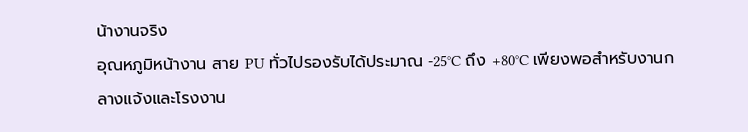น้างานจริง
อุณหภูมิหน้างาน สาย PU ทั่วไปรองรับได้ประมาณ -25°C ถึง +80°C เพียงพอสำหรับงานกลางแจ้งและโรงงาน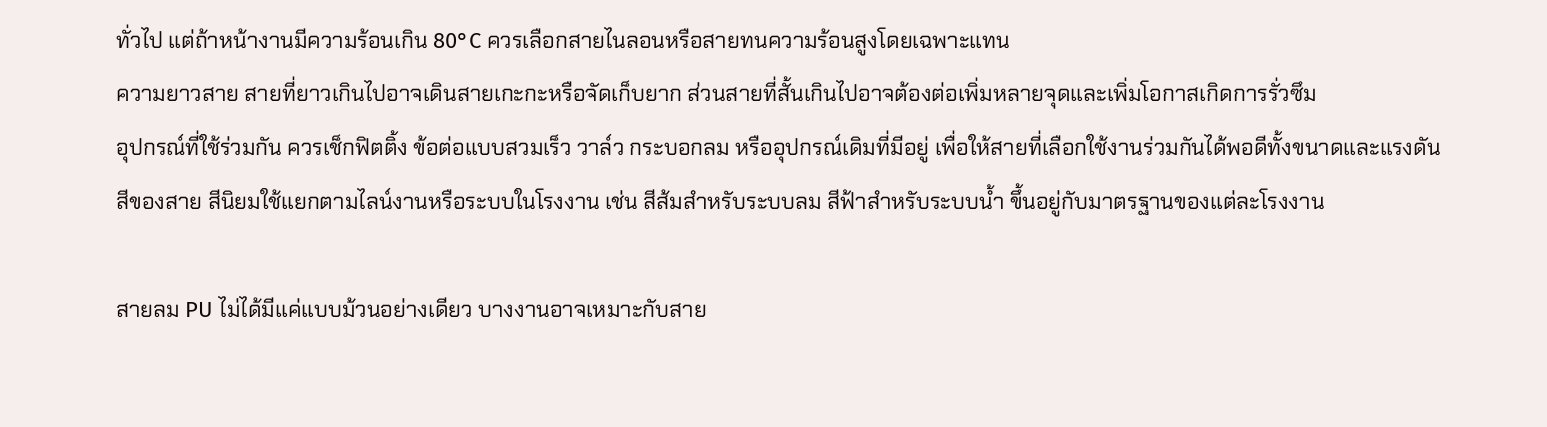ทั่วไป แต่ถ้าหน้างานมีความร้อนเกิน 80°C ควรเลือกสายไนลอนหรือสายทนความร้อนสูงโดยเฉพาะแทน
ความยาวสาย สายที่ยาวเกินไปอาจเดินสายเกะกะหรือจัดเก็บยาก ส่วนสายที่สั้นเกินไปอาจต้องต่อเพิ่มหลายจุดและเพิ่มโอกาสเกิดการรั่วซึม
อุปกรณ์ที่ใช้ร่วมกัน ควรเช็กฟิตติ้ง ข้อต่อแบบสวมเร็ว วาล์ว กระบอกลม หรืออุปกรณ์เดิมที่มีอยู่ เพื่อให้สายที่เลือกใช้งานร่วมกันได้พอดีทั้งขนาดและแรงดัน
สีของสาย สีนิยมใช้แยกตามไลน์งานหรือระบบในโรงงาน เช่น สีส้มสำหรับระบบลม สีฟ้าสำหรับระบบน้ำ ขึ้นอยู่กับมาตรฐานของแต่ละโรงงาน

สายลม PU ไม่ได้มีแค่แบบม้วนอย่างเดียว บางงานอาจเหมาะกับสาย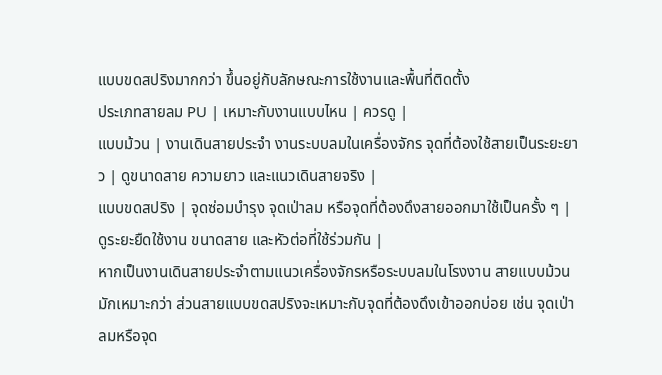แบบขดสปริงมากกว่า ขึ้นอยู่กับลักษณะการใช้งานและพื้นที่ติดตั้ง
ประเภทสายลม PU | เหมาะกับงานแบบไหน | ควรดู |
แบบม้วน | งานเดินสายประจำ งานระบบลมในเครื่องจักร จุดที่ต้องใช้สายเป็นระยะยาว | ดูขนาดสาย ความยาว และแนวเดินสายจริง |
แบบขดสปริง | จุดซ่อมบำรุง จุดเป่าลม หรือจุดที่ต้องดึงสายออกมาใช้เป็นครั้ง ๆ | ดูระยะยืดใช้งาน ขนาดสาย และหัวต่อที่ใช้ร่วมกัน |
หากเป็นงานเดินสายประจำตามแนวเครื่องจักรหรือระบบลมในโรงงาน สายแบบม้วนมักเหมาะกว่า ส่วนสายแบบขดสปริงจะเหมาะกับจุดที่ต้องดึงเข้าออกบ่อย เช่น จุดเป่าลมหรือจุด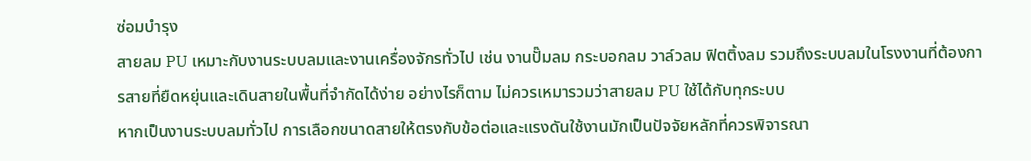ซ่อมบำรุง
สายลม PU เหมาะกับงานระบบลมและงานเครื่องจักรทั่วไป เช่น งานปั๊มลม กระบอกลม วาล์วลม ฟิตติ้งลม รวมถึงระบบลมในโรงงานที่ต้องการสายที่ยืดหยุ่นและเดินสายในพื้นที่จำกัดได้ง่าย อย่างไรก็ตาม ไม่ควรเหมารวมว่าสายลม PU ใช้ได้กับทุกระบบ
หากเป็นงานระบบลมทั่วไป การเลือกขนาดสายให้ตรงกับข้อต่อและแรงดันใช้งานมักเป็นปัจจัยหลักที่ควรพิจารณา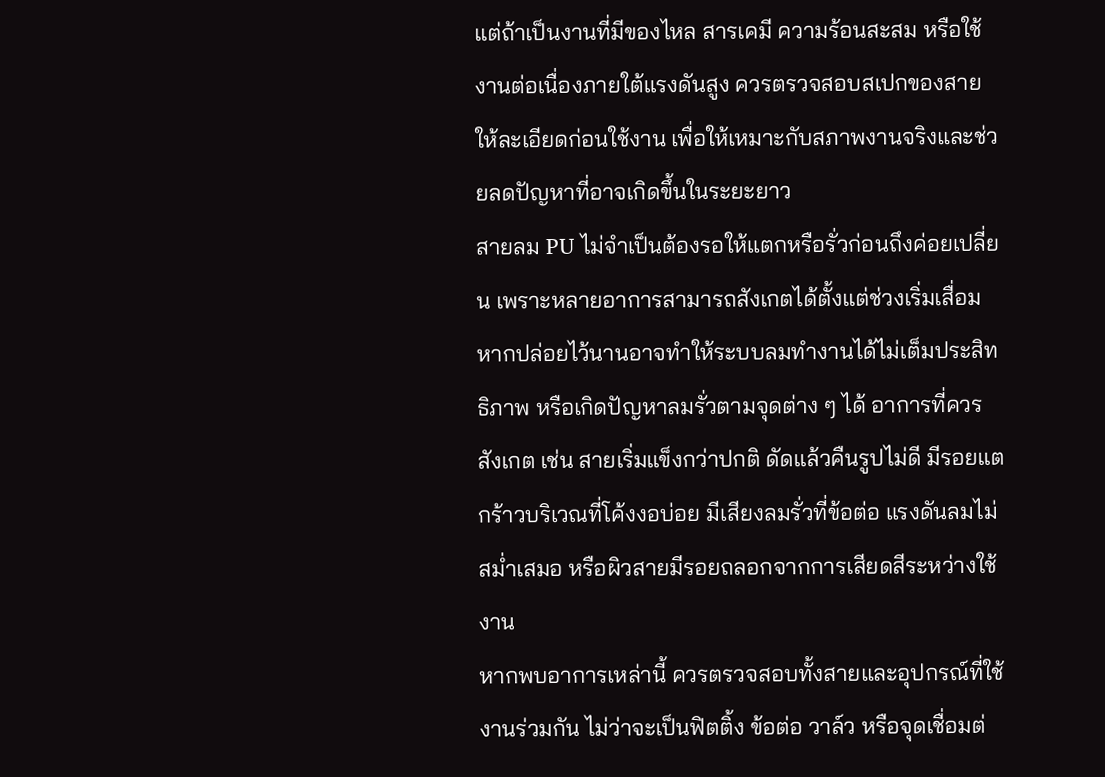แต่ถ้าเป็นงานที่มีของไหล สารเคมี ความร้อนสะสม หรือใช้งานต่อเนื่องภายใต้แรงดันสูง ควรตรวจสอบสเปกของสายให้ละเอียดก่อนใช้งาน เพื่อให้เหมาะกับสภาพงานจริงและช่วยลดปัญหาที่อาจเกิดขึ้นในระยะยาว
สายลม PU ไม่จำเป็นต้องรอให้แตกหรือรั่วก่อนถึงค่อยเปลี่ยน เพราะหลายอาการสามารถสังเกตได้ตั้งแต่ช่วงเริ่มเสื่อม หากปล่อยไว้นานอาจทำให้ระบบลมทำงานได้ไม่เต็มประสิทธิภาพ หรือเกิดปัญหาลมรั่วตามจุดต่าง ๆ ได้ อาการที่ควรสังเกต เช่น สายเริ่มแข็งกว่าปกติ ดัดแล้วคืนรูปไม่ดี มีรอยแตกร้าวบริเวณที่โค้งงอบ่อย มีเสียงลมรั่วที่ข้อต่อ แรงดันลมไม่สม่ำเสมอ หรือผิวสายมีรอยถลอกจากการเสียดสีระหว่างใช้งาน
หากพบอาการเหล่านี้ ควรตรวจสอบทั้งสายและอุปกรณ์ที่ใช้งานร่วมกัน ไม่ว่าจะเป็นฟิตติ้ง ข้อต่อ วาล์ว หรือจุดเชื่อมต่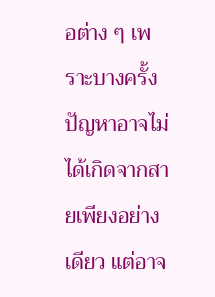อต่าง ๆ เพราะบางครั้งปัญหาอาจไม่ได้เกิดจากสายเพียงอย่างเดียว แต่อาจ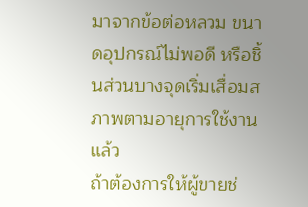มาจากข้อต่อหลวม ขนาดอุปกรณ์ไม่พอดี หรือชิ้นส่วนบางจุดเริ่มเสื่อมสภาพตามอายุการใช้งานแล้ว
ถ้าต้องการให้ผู้ขายช่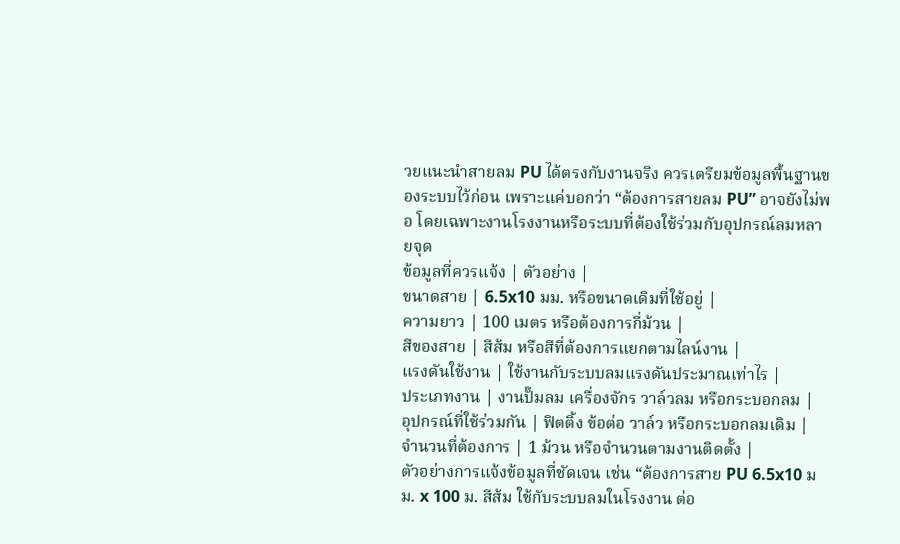วยแนะนำสายลม PU ได้ตรงกับงานจริง ควรเตรียมข้อมูลพื้นฐานของระบบไว้ก่อน เพราะแค่บอกว่า “ต้องการสายลม PU” อาจยังไม่พอ โดยเฉพาะงานโรงงานหรือระบบที่ต้องใช้ร่วมกับอุปกรณ์ลมหลายจุด
ข้อมูลที่ควรแจ้ง | ตัวอย่าง |
ขนาดสาย | 6.5x10 มม. หรือขนาดเดิมที่ใช้อยู่ |
ความยาว | 100 เมตร หรือต้องการกี่ม้วน |
สีของสาย | สีส้ม หรือสีที่ต้องการแยกตามไลน์งาน |
แรงดันใช้งาน | ใช้งานกับระบบลมแรงดันประมาณเท่าไร |
ประเภทงาน | งานปั๊มลม เครื่องจักร วาล์วลม หรือกระบอกลม |
อุปกรณ์ที่ใช้ร่วมกัน | ฟิตติ้ง ข้อต่อ วาล์ว หรือกระบอกลมเดิม |
จำนวนที่ต้องการ | 1 ม้วน หรือจำนวนตามงานติดตั้ง |
ตัวอย่างการแจ้งข้อมูลที่ชัดเจน เช่น “ต้องการสาย PU 6.5x10 มม. x 100 ม. สีส้ม ใช้กับระบบลมในโรงงาน ต่อ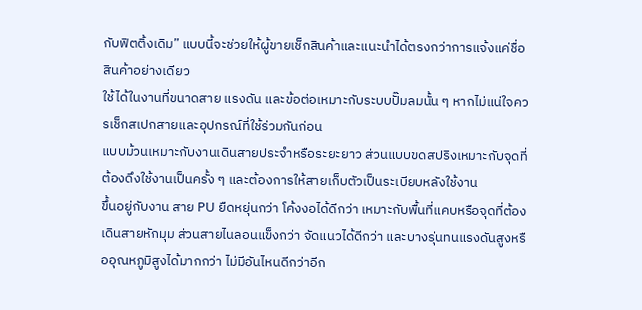กับฟิตติ้งเดิม” แบบนี้จะช่วยให้ผู้ขายเช็กสินค้าและแนะนำได้ตรงกว่าการแจ้งแค่ชื่อสินค้าอย่างเดียว
ใช้ได้ในงานที่ขนาดสาย แรงดัน และข้อต่อเหมาะกับระบบปั๊มลมนั้น ๆ หากไม่แน่ใจควรเช็กสเปกสายและอุปกรณ์ที่ใช้ร่วมกันก่อน
แบบม้วนเหมาะกับงานเดินสายประจำหรือระยะยาว ส่วนแบบขดสปริงเหมาะกับจุดที่ต้องดึงใช้งานเป็นครั้ง ๆ และต้องการให้สายเก็บตัวเป็นระเบียบหลังใช้งาน
ขึ้นอยู่กับงาน สาย PU ยืดหยุ่นกว่า โค้งงอได้ดีกว่า เหมาะกับพื้นที่แคบหรือจุดที่ต้องเดินสายหักมุม ส่วนสายไนลอนแข็งกว่า จัดแนวได้ดีกว่า และบางรุ่นทนแรงดันสูงหรืออุณหภูมิสูงได้มากกว่า ไม่มีอันไหนดีกว่าอีก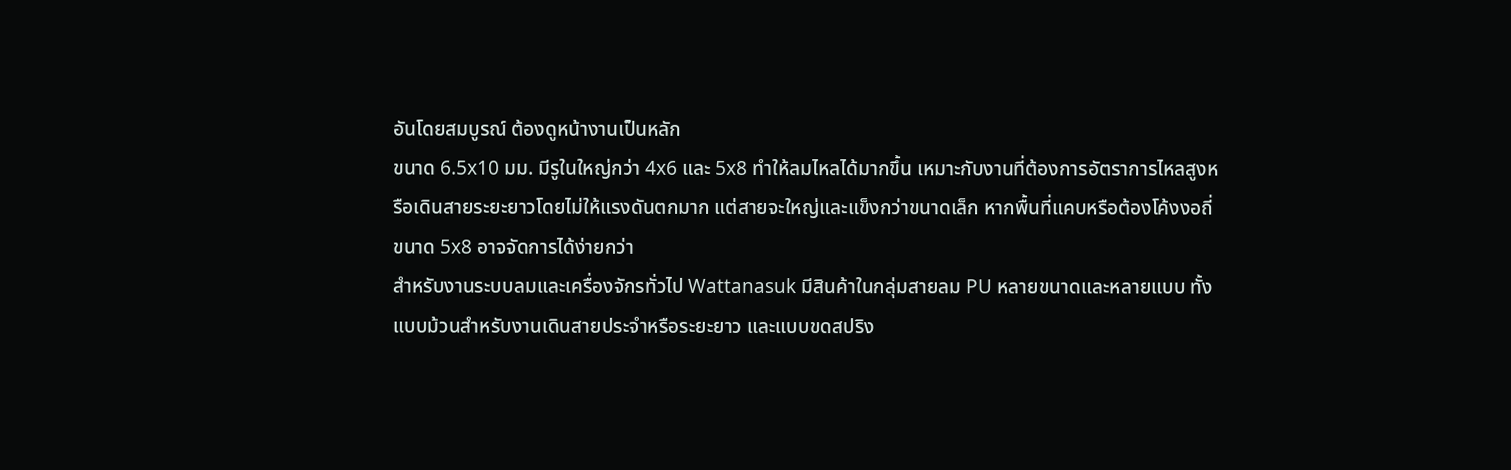อันโดยสมบูรณ์ ต้องดูหน้างานเป็นหลัก
ขนาด 6.5x10 มม. มีรูในใหญ่กว่า 4x6 และ 5x8 ทำให้ลมไหลได้มากขึ้น เหมาะกับงานที่ต้องการอัตราการไหลสูงหรือเดินสายระยะยาวโดยไม่ให้แรงดันตกมาก แต่สายจะใหญ่และแข็งกว่าขนาดเล็ก หากพื้นที่แคบหรือต้องโค้งงอถี่ ขนาด 5x8 อาจจัดการได้ง่ายกว่า
สำหรับงานระบบลมและเครื่องจักรทั่วไป Wattanasuk มีสินค้าในกลุ่มสายลม PU หลายขนาดและหลายแบบ ทั้งแบบม้วนสำหรับงานเดินสายประจำหรือระยะยาว และแบบขดสปริง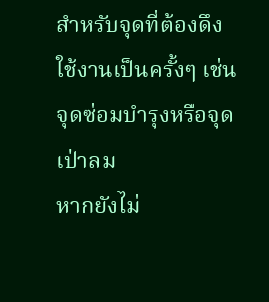สำหรับจุดที่ต้องดึงใช้งานเป็นครั้งๆ เช่น จุดซ่อมบำรุงหรือจุดเป่าลม
หากยังไม่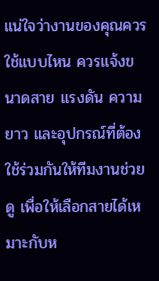แน่ใจว่างานของคุณควรใช้แบบไหน ควรแจ้งขนาดสาย แรงดัน ความยาว และอุปกรณ์ที่ต้องใช้ร่วมกันให้ทีมงานช่วยดู เพื่อให้เลือกสายได้เหมาะกับห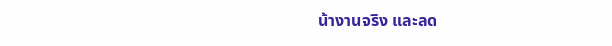น้างานจริง และลด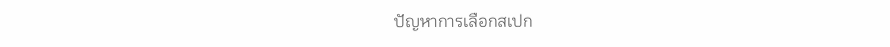ปัญหาการเลือกสเปก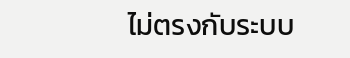ไม่ตรงกับระบบ